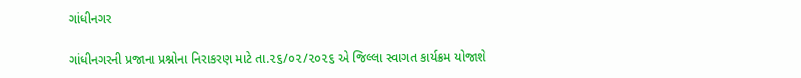ગાંધીનગર

ગાંધીનગરની પ્રજાના પ્રશ્નોના નિરાકરણ માટે તા.૨૬/૦૨/૨૦૨૬ એ જિલ્લા સ્વાગત કાર્યક્રમ યોજાશે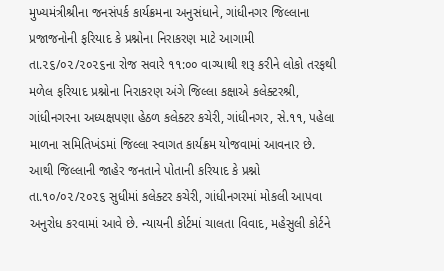મુખ્યમંત્રીશ્રીના જનસંપર્ક કાર્યક્રમના અનુસંધાને, ગાંધીનગર જિલ્લાના પ્રજાજનોની ફરિયાદ કે પ્રશ્નોના નિરાકરણ માટે આગામી તા.૨૬/૦૨/૨૦૨૬ના રોજ સવારે ૧૧:૦૦ વાગ્યાથી શરૂ કરીને લોકો તરફથી મળેલ ફરિયાદ પ્રશ્નોના નિરાકરણ અંગે જિલ્લા કક્ષાએ કલેક્ટરશ્રી, ગાંધીનગરના અધ્યક્ષપણા હેઠળ કલેક્ટર કચેરી, ગાંધીનગર, સે.૧૧, પહેલા માળના સમિતિખંડમાં જિલ્લા સ્વાગત કાર્યક્રમ યોજવામાં આવનાર છે. આથી જિલ્લાની જાહેર જનતાને પોતાની કરિયાદ કે પ્રશ્નો તા.૧૦/૦૨/૨૦૨૬ સુધીમાં કલેક્ટર કચેરી, ગાંધીનગરમાં મોકલી આપવા અનુરોધ કરવામાં આવે છે. ન્યાયની કોર્ટમાં ચાલતા વિવાદ, મહેસુલી કોર્ટને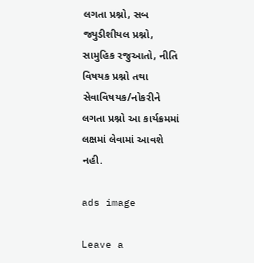લગતા પ્રશ્નો, સબ જ્યુડીશીયલ પ્રશ્નો, સામુહિક રજુઆતો, નીતિ વિષયક પ્રશ્નો તથા સેવાવિષયક/નોકરીને લગતા પ્રશ્નો આ કાર્યક્રમમાં લક્ષમાં લેવામાં આવશે નહી.

ads image

Leave a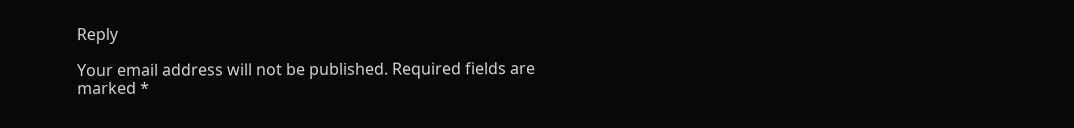Reply

Your email address will not be published. Required fields are marked *